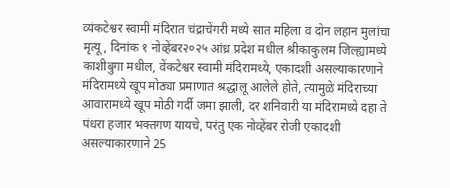व्यंकटेश्वर स्वामी मंदिरात चंद्राचेंगरी मध्ये सात महिला व दोन लहान मुलांचा मृत्यू, दिनांक १ नोव्हेंबर२०२५ आंध्र प्रदेश मधील श्रीकाकुलम जिल्ह्यामध्ये काशीबुगा मधील, वेंकटेश्वर स्वामी मंदिरामध्ये, एकादशी असल्याकारणाने मंदिरामध्ये खूप मोठ्या प्रमाणात श्रद्धालू आलेले होते, त्यामुळे मंदिराच्या आवारामध्ये खूप मोठी गर्दी जमा झाली, दर शनिवारी या मंदिरामध्ये दहा ते पंधरा हजार भक्तगण यायचे, परंतु एक नोव्हेंबर रोजी एकादशी असल्याकारणाने 25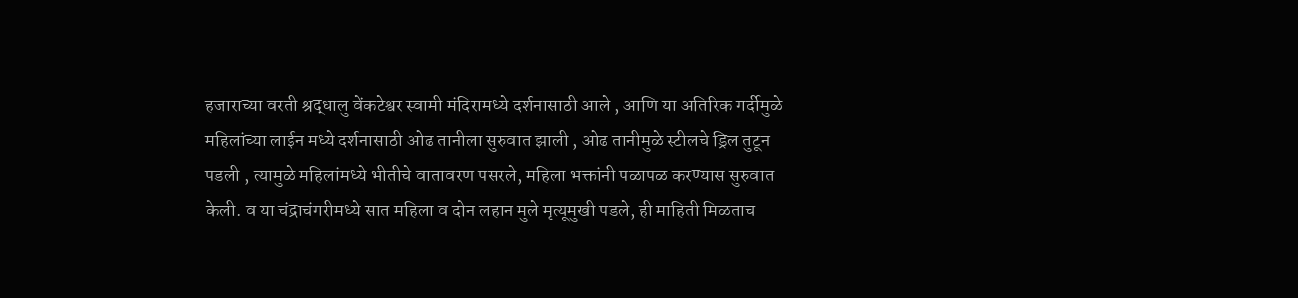हजाराच्या वरती श्रद्धालु वेंकटेश्वर स्वामी मंदिरामध्ये दर्शनासाठी आले , आणि या अतिरिक गर्दीमुळे महिलांच्या लाईन मध्ये दर्शनासाठी ओढ तानीला सुरुवात झाली , ओढ तानीमुळे स्टीलचे ड्रिल तुटून पडली , त्यामुळे महिलांमध्ये भीतीचे वातावरण पसरले, महिला भक्तांनी पळापळ करण्यास सुरुवात केली. व या चंद्राचंगरीमध्ये सात महिला व दोन लहान मुले मृत्यूमुखी पडले, ही माहिती मिळताच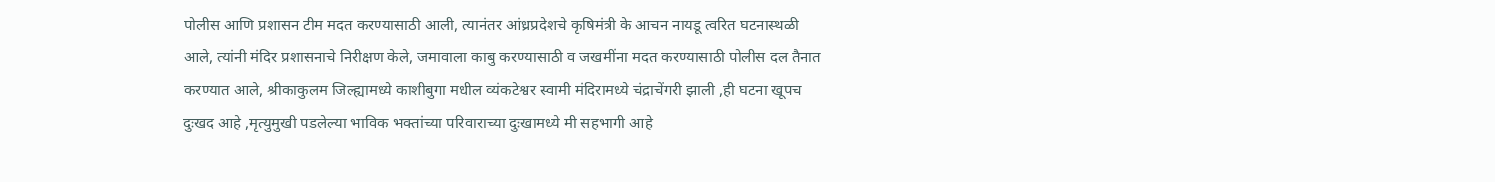पोलीस आणि प्रशासन टीम मदत करण्यासाठी आली, त्यानंतर आंध्रप्रदेशचे कृषिमंत्री के आचन नायडू त्वरित घटनास्थळी आले, त्यांनी मंदिर प्रशासनाचे निरीक्षण केले, जमावाला काबु करण्यासाठी व जखमींना मदत करण्यासाठी पोलीस दल तैनात करण्यात आले, श्रीकाकुलम जिल्ह्यामध्ये काशीबुगा मधील व्यंकटेश्वर स्वामी मंदिरामध्ये चंद्राचेंगरी झाली ,ही घटना खूपच दुःखद आहे ,मृत्युमुखी पडलेल्या भाविक भक्तांच्या परिवाराच्या दुःखामध्ये मी सहभागी आहे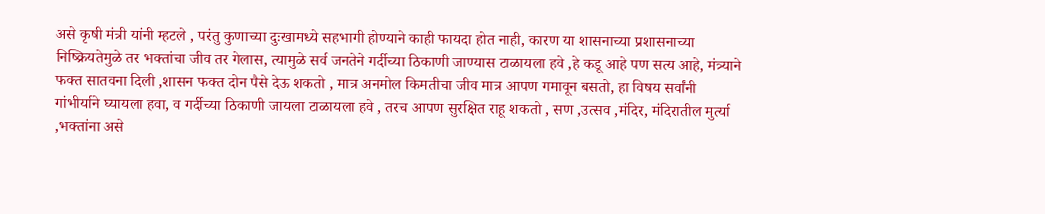असे कृषी मंत्री यांनी म्हटले , परंतु कुणाच्या दुःखामध्ये सहभागी होण्याने काही फायदा होत नाही, कारण या शासनाच्या प्रशासनाच्या निष्क्रियतेमुळे तर भक्तांचा जीव तर गेलास, त्यामुळे सर्व जनतेने गर्दीच्या ठिकाणी जाण्यास टाळायला हवे ,हे कडू आहे पण सत्य आहे, मंत्र्याने फक्त सातवना दिली ,शासन फक्त दोन पैसे देऊ शकतो , मात्र अनमोल किमतीचा जीव मात्र आपण गमावून बसतो, हा विषय सर्वांनी गांभीर्याने घ्यायला हवा, व गर्दीच्या ठिकाणी जायला टाळायला हवे , तरच आपण सुरक्षित राहू शकतो , सण ,उत्सव ,मंदिर, मंदिरातील मुर्त्या ,भक्तांना असे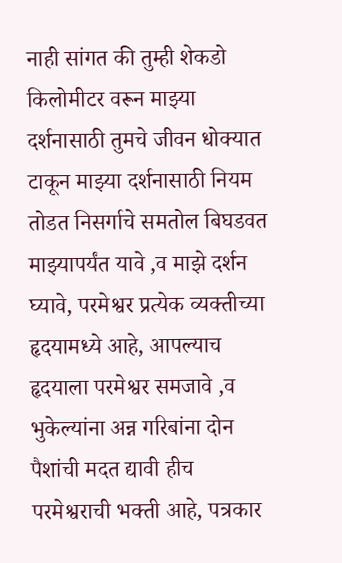नाही सांगत की तुम्ही शेकडो किलोमीटर वरून माझ्या दर्शनासाठी तुमचे जीवन धोक्यात टाकून माझ्या दर्शनासाठी नियम तोडत निसर्गाचे समतोल बिघडवत माझ्यापर्यंत यावे ,व माझे दर्शन घ्यावे, परमेश्वर प्रत्येक व्यक्तीच्या हृदयामध्ये आहे, आपल्याच हृदयाला परमेश्वर समजावे ,व भुकेल्यांना अन्न गरिबांना दोन पैशांची मदत द्यावी हीच परमेश्वराची भक्ती आहे, पत्रकार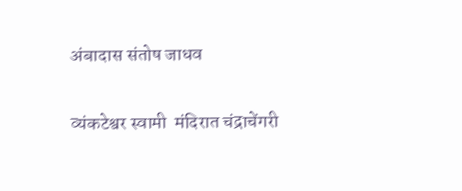अंबादास संतोष जाधव

व्यंकटेश्वर स्वामी  मंदिरात चंद्राचेंगरी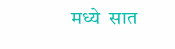मध्ये  सात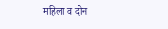महिला व दोन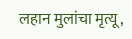लहान मुलांचा मृत्यू,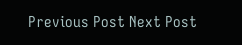Previous Post Next Post